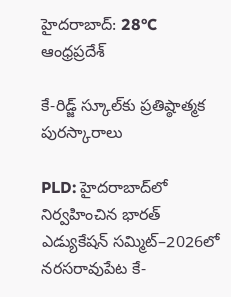హైదరాబాద్: 28°C
ఆంధ్రప్రదేశ్

కే-రిడ్జ్ స్కూల్‌కు ప్రతిష్ఠాత్మక పురస్కారాలు

PLD: హైదరాబాద్‌లో నిర్వహించిన భారత్ ఎడ్యుకేషన్ సమ్మిట్‌–2026లో నరసరావుపేట కే-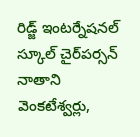రిడ్జ్ ఇంటర్నేషనల్ స్కూల్ చైర్‌పర్సన్ నాతాని వెంకటేశ్వర్లు,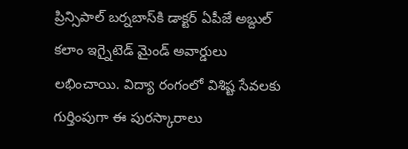ప్రిన్సిపాల్ బర్నబాస్‌కి డాక్టర్ ఏపీజే అబ్దుల్ కలాం ఇగ్నైటెడ్ మైండ్ అవార్డులు లభించాయి. విద్యా రంగంలో విశిష్ట సేవలకు గుర్తింపుగా ఈ పురస్కారాలు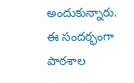అందుకున్నారు. ఈ సందర్భంగా పాఠశాల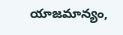యాజమాన్యం,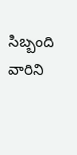సిబ్బంది వారిని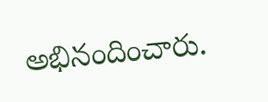అభినందించారు.